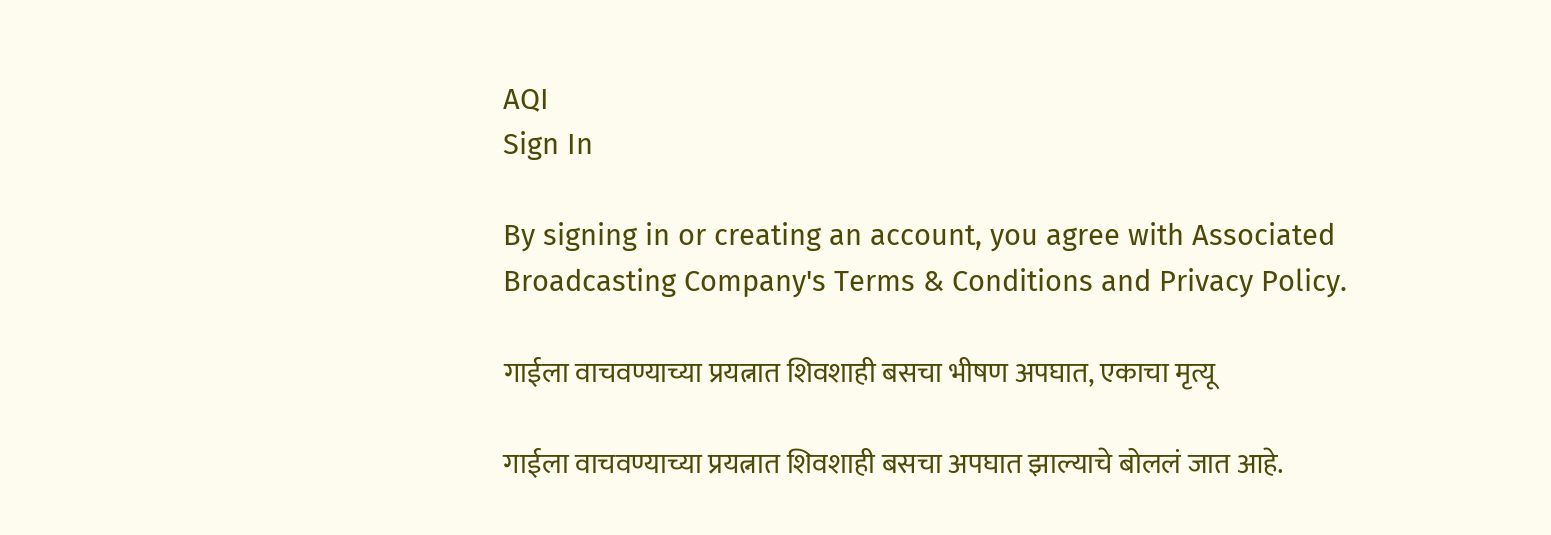AQI
Sign In

By signing in or creating an account, you agree with Associated Broadcasting Company's Terms & Conditions and Privacy Policy.

गाईला वाचवण्याच्या प्रयत्नात शिवशाही बसचा भीषण अपघात, एकाचा मृत्यू

गाईला वाचवण्याच्या प्रयत्नात शिवशाही बसचा अपघात झाल्याचे बोललं जात आहे.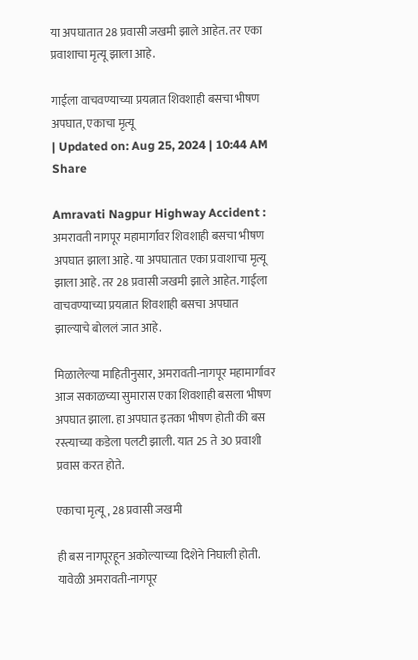या अपघातात 28 प्रवासी जखमी झाले आहेत. तर एका प्रवाशाचा मृत्यू झाला आहे.

गाईला वाचवण्याच्या प्रयत्नात शिवशाही बसचा भीषण अपघात, एकाचा मृत्यू
| Updated on: Aug 25, 2024 | 10:44 AM
Share

Amravati Nagpur Highway Accident : अमरावती नागपूर महामार्गावर शिवशाही बसचा भीषण अपघात झाला आहे. या अपघातात एका प्रवाशाचा मृत्यू झाला आहे. तर 28 प्रवासी जखमी झाले आहेत. गाईला वाचवण्याच्या प्रयत्नात शिवशाही बसचा अपघात झाल्याचे बोललं जात आहे.

मिळालेल्या माहितीनुसार, अमरावती-नागपूर महामार्गावर आज सकाळच्या सुमारास एका शिवशाही बसला भीषण अपघात झाला. हा अपघात इतका भीषण होती की बस रस्त्याच्या कडेला पलटी झाली. यात 25 ते 30 प्रवाशी प्रवास करत होते.

एकाचा मृत्यू, 28 प्रवासी जखमी

ही बस नागपूरहून अकोल्याच्या दिशेने निघाली होती. यावेळी अमरावती-नागपूर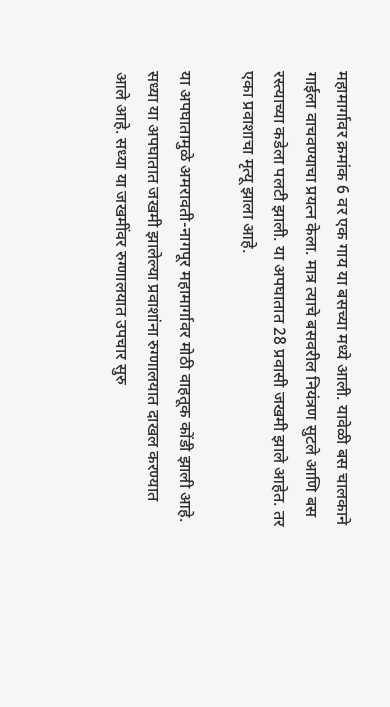महामार्गावर क्रमांक 6 वर एक गाय या बसच्या मध्ये आली. यावेळी बस चालकाने गाईला वाचवण्याचा प्रयत्न केला. मात्र त्याचे बसवरील नियंत्रण सुटले आणि बस रस्त्याच्या कडेला पलटी झाली. या अपघातात 28 प्रवासी जखमी झाले आहेत. तर एका प्रवाशाचा मृत्यू झाला आहे.

या अपघातामुळे अमरावती-नागपूर महामार्गावर मोठी वाहतूक कोंडी झाली आहे. सध्या या अपघातात जखमी झालेल्या प्रवाशांना रुग्णालयात दाखल करण्यात आले आहे. सध्या या जखमींवर रुग्णालयात उपचार सुरु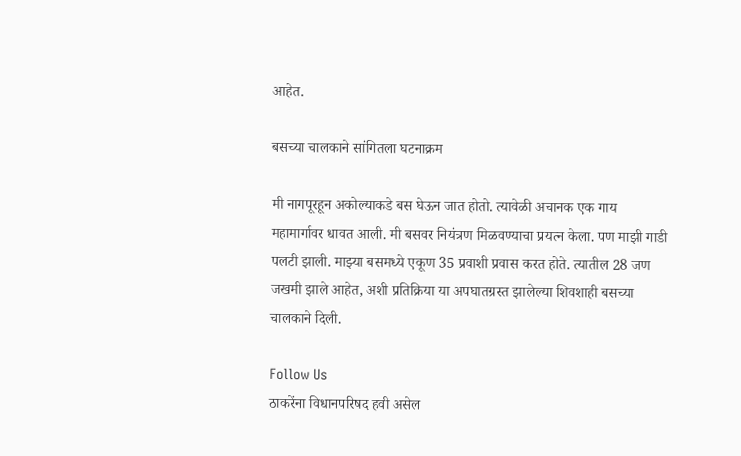आहेत.

बसच्या चालकाने सांगितला घटनाक्रम

मी नागपूरहून अकोल्याकडे बस घेऊन जात होतो. त्यावेळी अचानक एक गाय महामार्गावर धावत आली. मी बसवर नियंत्रण मिळवण्याचा प्रयत्न केला. पण माझी गाडी पलटी झाली. माझ्या बसमध्ये एकूण 35 प्रवाशी प्रवास करत होते. त्यातील 28 जण जखमी झाले आहेत, अशी प्रतिक्रिया या अपघातग्रस्त झालेल्या शिवशाही बसच्या चालकाने दिली.

Follow Us
ठाकरेंना विधानपरिषद हवी असेल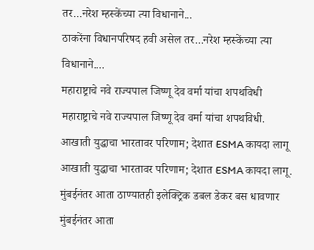तर...नरेश म्हस्केंच्या त्या विधानाने...
ठाकरेंना विधानपरिषद हवी असेल तर...नरेश म्हस्केंच्या त्या विधानाने....
महाराष्ट्राचे नवे राज्यपाल जिष्णू देव वर्मा यांचा शपथविधी
महाराष्ट्राचे नवे राज्यपाल जिष्णू देव वर्मा यांचा शपथविधी.
आखाती युद्धाचा भारतावर परिणाम; देशात ESMA कायदा लागू
आखाती युद्धाचा भारतावर परिणाम; देशात ESMA कायदा लागू.
मुंबईनंतर आता ठाण्यातही इलेक्ट्रिक डबल डेकर बस धावणार
मुंबईनंतर आता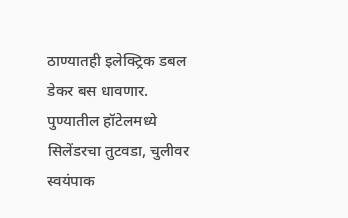ठाण्यातही इलेक्ट्रिक डबल डेकर बस धावणार.
पुण्यातील हॉटेलमध्ये सिलेंडरचा तुटवडा, चुलीवर स्वयंपाक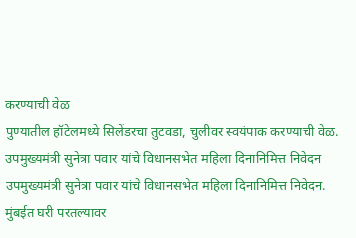करण्याची वेळ
पुण्यातील हॉटेलमध्ये सिलेंडरचा तुटवडा, चुलीवर स्वयंपाक करण्याची वेळ.
उपमुख्यमंत्री सुनेत्रा पवार यांचे विधानसभेत महिला दिनानिमित्त निवेदन
उपमुख्यमंत्री सुनेत्रा पवार यांचे विधानसभेत महिला दिनानिमित्त निवेदन.
मुंबईत घरी परतल्यावर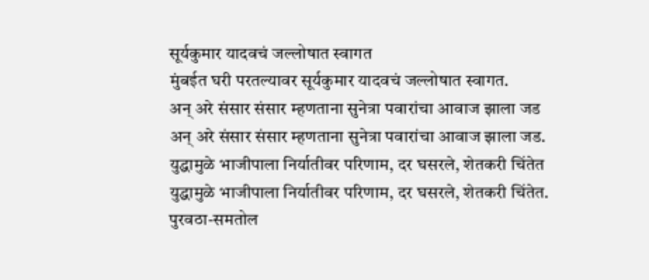सूर्यकुमार यादवचं जल्लोषात स्वागत
मुंबईत घरी परतल्यावर सूर्यकुमार यादवचं जल्लोषात स्वागत.
अन् अरे संसार संसार म्हणताना सुनेत्रा पवारांचा आवाज झाला जड
अन् अरे संसार संसार म्हणताना सुनेत्रा पवारांचा आवाज झाला जड.
युद्धामुळे भाजीपाला निर्यातीवर परिणाम, दर घसरले, शेतकरी चिंतेत
युद्धामुळे भाजीपाला निर्यातीवर परिणाम, दर घसरले, शेतकरी चिंतेत.
पुरवठा-समतोल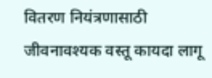वितरण नियंत्रणासाठी जीवनावश्यक वस्तू कायदा लागू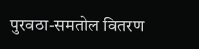पुरवठा-समतोल वितरण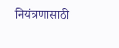नियंत्रणासाठी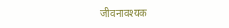जीवनावश्यक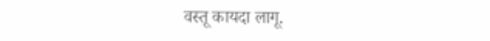वस्तू कायदा लागू.